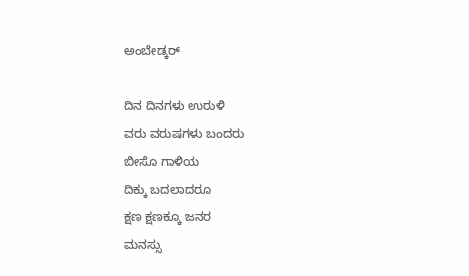ಅಂಬೇಡ್ಕರ್

ದಿನ ದಿನಗಳು ಉರುಳಿ
ವರು ವರುಷಗಳು ಬಂದರು
ಬೀಸೊ ಗಾಳಿಯ
ದಿಕ್ಕು ಬದಲಾದರೂ
ಕ್ಷಣ ಕ್ಷಣಕ್ಕೂ ಜನರ
ಮನಸ್ಸು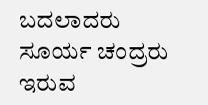ಬದಲಾದರು
ಸೂರ್ಯ ಚಂದ್ರರು
ಇರುವ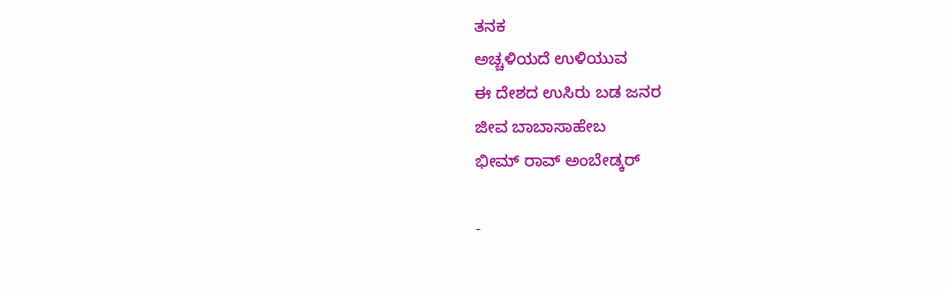ತನಕ
ಅಚ್ಚಳಿಯದೆ ಉಳಿಯುವ
ಈ ದೇಶದ ಉಸಿರು ಬಡ ಜನರ
ಜೀವ ಬಾಬಾಸಾಹೇಬ
ಭೀಮ್ ರಾವ್ ಅಂಬೇಡ್ಕರ್

-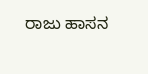ರಾಜು ಹಾಸನ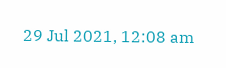29 Jul 2021, 12:08 am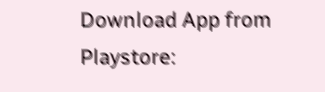Download App from Playstore: